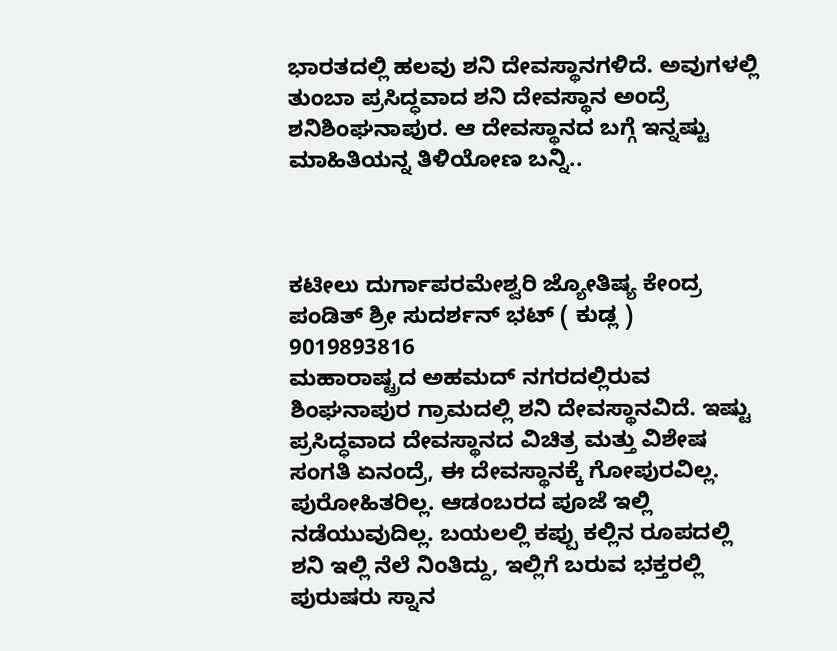ಭಾರತದಲ್ಲಿ ಹಲವು ಶನಿ ದೇವಸ್ಥಾನಗಳಿದೆ. ಅವುಗಳಲ್ಲಿ ತುಂಬಾ ಪ್ರಸಿದ್ಧವಾದ ಶನಿ ದೇವಸ್ಥಾನ ಅಂದ್ರೆ ಶನಿಶಿಂಘನಾಪುರ. ಆ ದೇವಸ್ಥಾನದ ಬಗ್ಗೆ ಇನ್ನಷ್ಟು ಮಾಹಿತಿಯನ್ನ ತಿಳಿಯೋಣ ಬನ್ನಿ..



ಕಟೀಲು ದುರ್ಗಾಪರಮೇಶ್ವರಿ ಜ್ಯೋತಿಷ್ಯ ಕೇಂದ್ರ
ಪಂಡಿತ್ ಶ್ರೀ ಸುದರ್ಶನ್ ಭಟ್ ( ಕುಡ್ಲ )
9019893816
ಮಹಾರಾಷ್ಟ್ರದ ಅಹಮದ್ ನಗರದಲ್ಲಿರುವ ಶಿಂಘನಾಪುರ ಗ್ರಾಮದಲ್ಲಿ ಶನಿ ದೇವಸ್ಥಾನವಿದೆ. ಇಷ್ಟು ಪ್ರಸಿದ್ಧವಾದ ದೇವಸ್ಥಾನದ ವಿಚಿತ್ರ ಮತ್ತು ವಿಶೇಷ ಸಂಗತಿ ಏನಂದ್ರೆ, ಈ ದೇವಸ್ಥಾನಕ್ಕೆ ಗೋಪುರವಿಲ್ಲ. ಪುರೋಹಿತರಿಲ್ಲ. ಆಡಂಬರದ ಪೂಜೆ ಇಲ್ಲಿ ನಡೆಯುವುದಿಲ್ಲ. ಬಯಲಲ್ಲಿ ಕಪ್ಪು ಕಲ್ಲಿನ ರೂಪದಲ್ಲಿ ಶನಿ ಇಲ್ಲಿ ನೆಲೆ ನಿಂತಿದ್ದು, ಇಲ್ಲಿಗೆ ಬರುವ ಭಕ್ತರಲ್ಲಿ ಪುರುಷರು ಸ್ನಾನ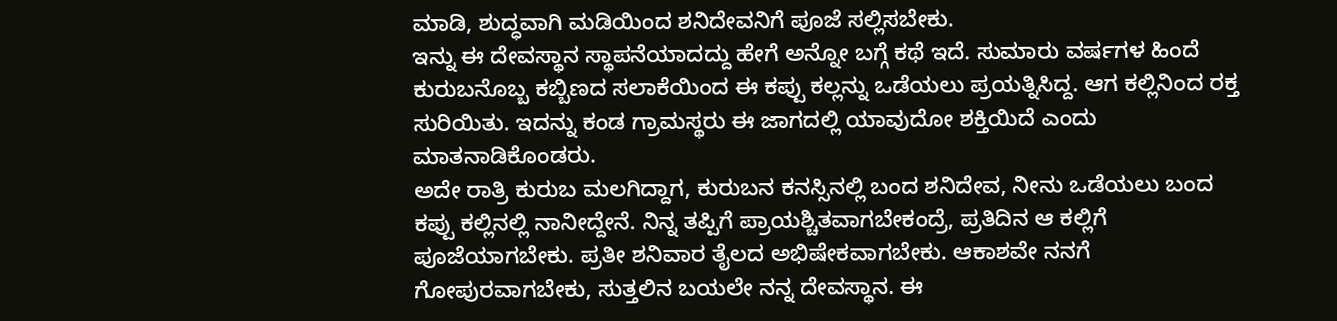ಮಾಡಿ, ಶುದ್ಧವಾಗಿ ಮಡಿಯಿಂದ ಶನಿದೇವನಿಗೆ ಪೂಜೆ ಸಲ್ಲಿಸಬೇಕು.
ಇನ್ನು ಈ ದೇವಸ್ಥಾನ ಸ್ಥಾಪನೆಯಾದದ್ದು ಹೇಗೆ ಅನ್ನೋ ಬಗ್ಗೆ ಕಥೆ ಇದೆ. ಸುಮಾರು ವರ್ಷಗಳ ಹಿಂದೆ ಕುರುಬನೊಬ್ಬ ಕಬ್ಬಿಣದ ಸಲಾಕೆಯಿಂದ ಈ ಕಪ್ಪು ಕಲ್ಲನ್ನು ಒಡೆಯಲು ಪ್ರಯತ್ನಿಸಿದ್ದ. ಆಗ ಕಲ್ಲಿನಿಂದ ರಕ್ತ ಸುರಿಯಿತು. ಇದನ್ನು ಕಂಡ ಗ್ರಾಮಸ್ಥರು ಈ ಜಾಗದಲ್ಲಿ ಯಾವುದೋ ಶಕ್ತಿಯಿದೆ ಎಂದು ಮಾತನಾಡಿಕೊಂಡರು.
ಅದೇ ರಾತ್ರಿ ಕುರುಬ ಮಲಗಿದ್ದಾಗ, ಕುರುಬನ ಕನಸ್ಸಿನಲ್ಲಿ ಬಂದ ಶನಿದೇವ, ನೀನು ಒಡೆಯಲು ಬಂದ ಕಪ್ಪು ಕಲ್ಲಿನಲ್ಲಿ ನಾನೀದ್ದೇನೆ. ನಿನ್ನ ತಪ್ಪಿಗೆ ಪ್ರಾಯಶ್ಚಿತವಾಗಬೇಕಂದ್ರೆ, ಪ್ರತಿದಿನ ಆ ಕಲ್ಲಿಗೆ ಪೂಜೆಯಾಗಬೇಕು. ಪ್ರತೀ ಶನಿವಾರ ತೈಲದ ಅಭಿಷೇಕವಾಗಬೇಕು. ಆಕಾಶವೇ ನನಗೆ ಗೋಪುರವಾಗಬೇಕು, ಸುತ್ತಲಿನ ಬಯಲೇ ನನ್ನ ದೇವಸ್ಥಾನ. ಈ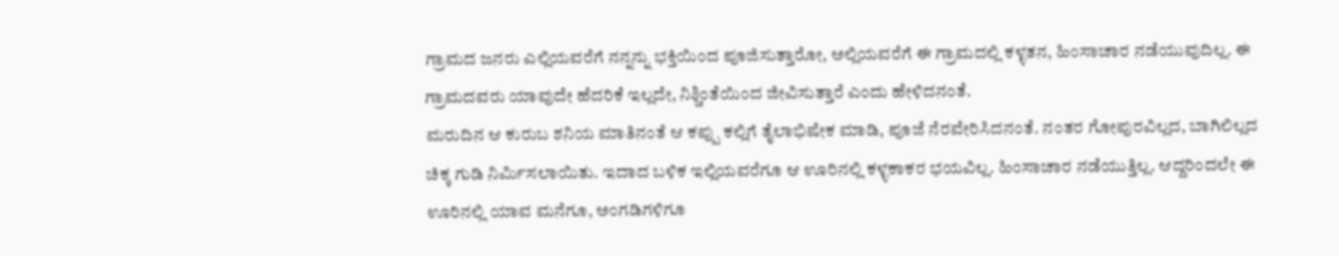ಗ್ರಾಮದ ಜನರು ಎಲ್ಲಿಯವರೆಗೆ ನನ್ನನ್ನು ಭಕ್ತಿಯಿಂದ ಪೂಜಿಸುತ್ತಾರೋ, ಅಲ್ಲಿಯವರೆಗೆ ಈ ಗ್ರಾಮದಲ್ಲಿ ಕಳ್ಳತನ, ಹಿಂಸಾಚಾರ ನಡೆಯುವುದಿಲ್ಲ. ಈ ಗ್ರಾಮದವರು ಯಾವುದೇ ಹೆದರಿಕೆ ಇಲ್ಲದೇ, ನಿಶ್ಚಿಂತೆಯಿಂದ ಜೀವಿಸುತ್ತಾರೆ ಎಂದು ಹೇಳಿದನಂತೆ.
ಮರುದಿನ ಆ ಕುರುಬ ಶನಿಯ ಮಾತಿನಂತೆ ಆ ಕಪ್ಪು ಕಲ್ಲಿಗೆ ತೈಲಾಭಿಷೇಕ ಮಾಡಿ, ಪೂಜೆ ನೆರವೇರಿಸಿದನಂತೆ. ನಂತರ ಗೋಪುರವಿಲ್ಲದ, ಬಾಗಿಲಿಲ್ಲದ ಚಿಕ್ಕ ಗುಡಿ ನಿರ್ಮಿಸಲಾಯಿತು. ಇದಾದ ಬಳಿಕ ಇಲ್ಲಿಯವರೆಗೂ ಆ ಊರಿನಲ್ಲಿ ಕಳ್ಳಕಾಕರ ಭಯವಿಲ್ಲ. ಹಿಂಸಾಚಾರ ನಡೆಯುತ್ತಿಲ್ಲ. ಆದ್ದರಿಂದಲೇ ಈ ಊರಿನಲ್ಲಿ ಯಾವ ಮನೆಗೂ, ಅಂಗಡಿಗಳಿಗೂ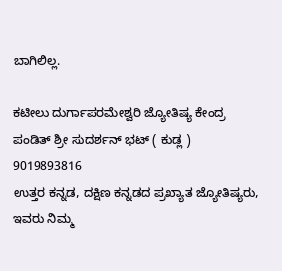ಬಾಗಿಲಿಲ್ಲ.

ಕಟೀಲು ದುರ್ಗಾಪರಮೇಶ್ವರಿ ಜ್ಯೋತಿಷ್ಯ ಕೇಂದ್ರ
ಪಂಡಿತ್ ಶ್ರೀ ಸುದರ್ಶನ್ ಭಟ್ ( ಕುಡ್ಲ )
9019893816
ಉತ್ತರ ಕನ್ನಡ, ದಕ್ಷಿಣ ಕನ್ನಡದ ಪ್ರಖ್ಯಾತ ಜ್ಯೋತಿಷ್ಯರು, ಇವರು ನಿಮ್ಮ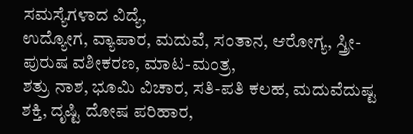ಸಮಸ್ಯೆಗಳಾದ ವಿದ್ಯೆ,
ಉದ್ಯೋಗ, ವ್ಯಾಪಾರ, ಮದುವೆ, ಸಂತಾನ, ಆರೋಗ್ಯ, ಸ್ತ್ರೀ-ಪುರುಷ ವಶೀಕರಣ, ಮಾಟ-ಮಂತ್ರ,
ಶತ್ರು ನಾಶ, ಭೂಮಿ ವಿಚಾರ, ಸತಿ-ಪತಿ ಕಲಹ, ಮದುವೆದುಷ್ಟ ಶಕ್ತಿ, ದೃಷ್ಟಿ ದೋಷ ಪರಿಹಾರ,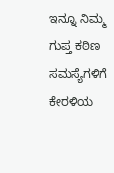ಇನ್ನೂ ನಿಮ್ಮ ಗುಪ್ತ ಕಠಿಣ ಸಮಸ್ಯೆಗಳಿಗೆ ಕೇರಳಿಯ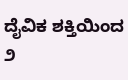ದೈವಿಕ ಶಕ್ತಿಯಿಂದ
೨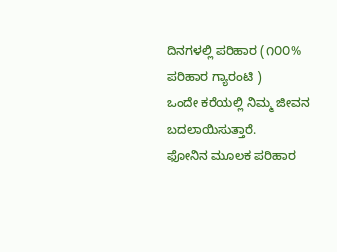ದಿನಗಳಲ್ಲಿ ಪರಿಹಾರ (೧೦೦% ಪರಿಹಾರ ಗ್ಯಾರಂಟಿ )
ಒಂದೇ ಕರೆಯಲ್ಲಿ ನಿಮ್ಮ ಜೀವನ ಬದಲಾಯಿಸುತ್ತಾರೆ.
ಫೋನಿನ ಮೂಲಕ ಪರಿಹಾರ